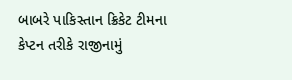બાબરે પાકિસ્તાન ક્રિકેટ ટીમના કેપ્ટન તરીકે રાજીનામું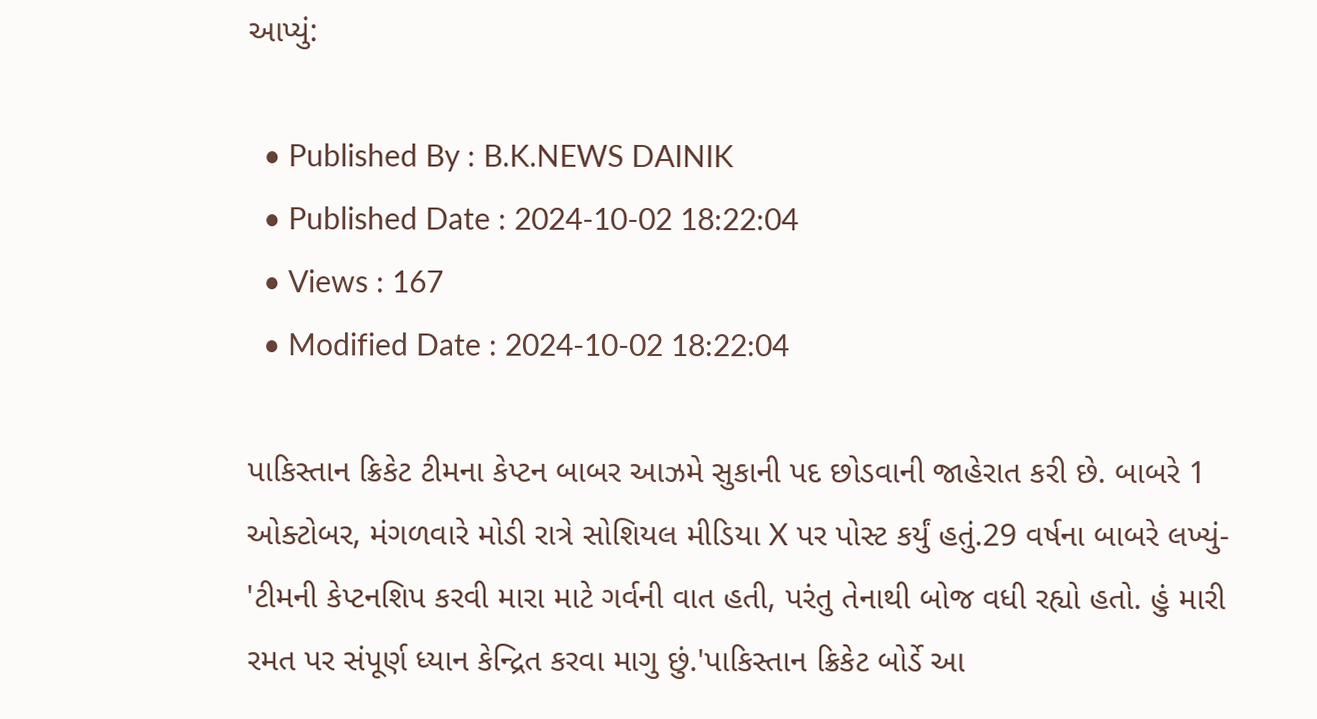આપ્યું:

  • Published By : B.K.NEWS DAINIK
  • Published Date : 2024-10-02 18:22:04
  • Views : 167
  • Modified Date : 2024-10-02 18:22:04

પાકિસ્તાન ક્રિકેટ ટીમના કેપ્ટન બાબર આઝમે સુકાની પદ છોડવાની જાહેરાત કરી છે. બાબરે 1 ઓક્ટોબર, મંગળવારે મોડી રાત્રે સોશિયલ મીડિયા X પર પોસ્ટ કર્યું હતું.29 વર્ષના બાબરે લખ્યું- 'ટીમની કેપ્ટનશિપ કરવી મારા માટે ગર્વની વાત હતી, પરંતુ તેનાથી બોજ વધી રહ્યો હતો. હું મારી રમત પર સંપૂર્ણ ધ્યાન કેન્દ્રિત કરવા માગુ છું.'પાકિસ્તાન ક્રિકેટ બોર્ડે આ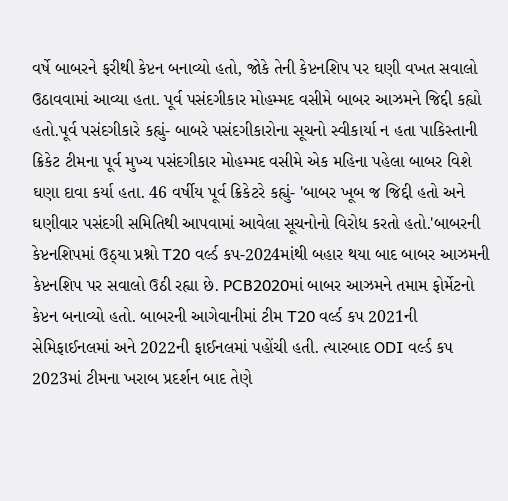વર્ષે બાબરને ફરીથી કેપ્ટન બનાવ્યો હતો, જોકે તેની કેપ્ટનશિપ પર ઘણી વખત સવાલો ઉઠાવવામાં આવ્યા હતા. પૂર્વ પસંદગીકાર મોહમ્મદ વસીમે બાબર આઝમને જિદ્દી કહ્યો હતો.પૂર્વ પસંદગીકારે કહ્યું- બાબરે પસંદગીકારોના સૂચનો સ્વીકાર્યા ન હતા પાકિસ્તાની ક્રિકેટ ટીમના પૂર્વ મુખ્ય પસંદગીકાર મોહમ્મદ વસીમે એક મહિના પહેલા બાબર વિશે ઘણા દાવા કર્યા હતા. 46 વર્ષીય પૂર્વ ક્રિકેટરે કહ્યું- 'બાબર ખૂબ જ જિદ્દી હતો અને ઘણીવાર પસંદગી સમિતિથી આપવામાં આવેલા સૂચનોનો વિરોધ કરતો હતો.'બાબરની કેપ્ટનશિપમાં ઉઠ્યા પ્રશ્નો T20 વર્લ્ડ કપ-2024માંથી બહાર થયા બાદ બાબર આઝમની કેપ્ટનશિપ પર સવાલો ઉઠી રહ્યા છે. PCB2020માં બાબર આઝમને તમામ ફોર્મેટનો કેપ્ટન બનાવ્યો હતો. બાબરની આગેવાનીમાં ટીમ T20 વર્લ્ડ કપ 2021ની સેમિફાઈનલમાં અને 2022ની ફાઈનલમાં પહોંચી હતી. ત્યારબાદ ODI વર્લ્ડ કપ 2023માં ટીમના ખરાબ પ્રદર્શન બાદ તેણે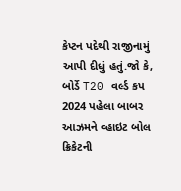કેપ્ટન પદેથી રાજીનામું આપી દીધું હતું.જો કે, બોર્ડે T20 વર્લ્ડ કપ 2024 પહેલા બાબર આઝમને વ્હાઇટ બોલ ક્રિકેટની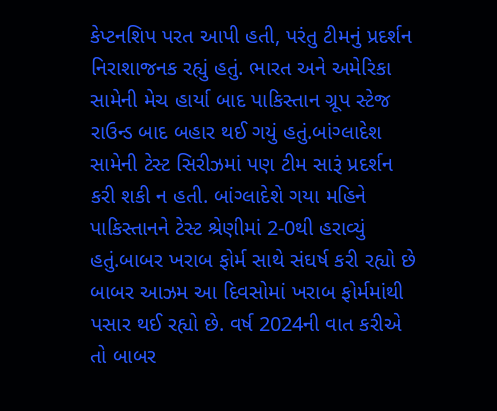કેપ્ટનશિપ પરત આપી હતી, પરંતુ ટીમનું પ્રદર્શન નિરાશાજનક રહ્યું હતું. ભારત અને અમેરિકા સામેની મેચ હાર્યા બાદ પાકિસ્તાન ગ્રૂપ સ્ટેજ રાઉન્ડ બાદ બહાર થઈ ગયું હતું.બાંગ્લાદેશ સામેની ટેસ્ટ સિરીઝમાં પણ ટીમ સારૂં પ્રદર્શન કરી શકી ન હતી. બાંગ્લાદેશે ગયા મહિને પાકિસ્તાનને ટેસ્ટ શ્રેણીમાં 2-0થી હરાવ્યું હતું.બાબર ખરાબ ફોર્મ સાથે સંઘર્ષ કરી રહ્યો છે બાબર આઝમ આ દિવસોમાં ખરાબ ફોર્મમાંથી પસાર થઈ રહ્યો છે. વર્ષ 2024ની વાત કરીએ તો બાબર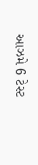આઝમે 6 ટેસ્ટ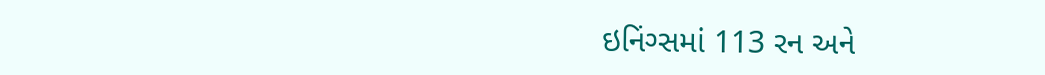ઇનિંગ્સમાં 113 રન અને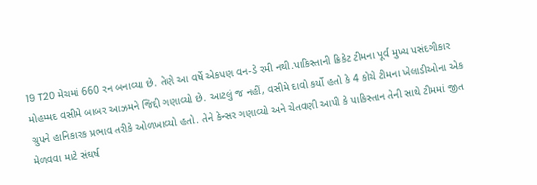19 T20 મેચમાં 660 રન બનાવ્યા છે. તેણે આ વર્ષે એકપણ વન-ડે રમી નથી.પાકિસ્તાની ક્રિકેટ ટીમના પૂર્વ મુખ્ય પસંદગીકાર મોહમ્મદ વસીમે બાબર આઝમને જિદ્દી ગણાવ્યો છે. આટલું જ નહીં, વસીમે દાવો કર્યો હતો કે 4 કોચે ટીમના ખેલાડીઓના એક ગ્રુપને હાનિકારક પ્રભાવ તરીકે ઓળખાવ્યો હતો. તેને કેન્સર ગણાવ્યો અને ચેતવણી આપી કે પાકિસ્તાન તેની સાથે ટીમમાં જીત મેળવવા માટે સંઘર્ષ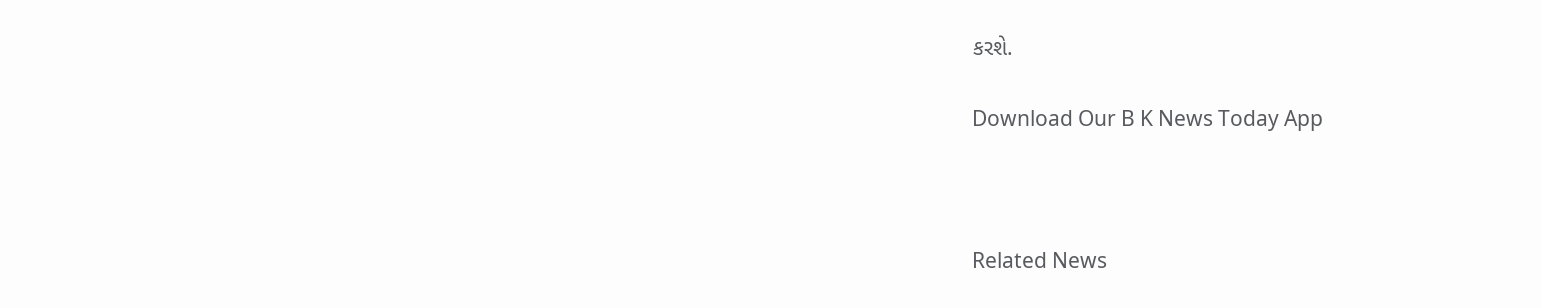કરશે.

Download Our B K News Today App



Related News